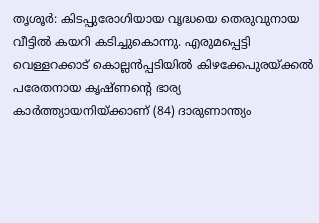തൃശൂർ: കിടപ്പുരോഗിയായ വൃദ്ധയെ തെരുവുനായ വീട്ടിൽ കയറി കടിച്ചുകൊന്നു. എരുമപ്പെട്ടി വെള്ളറക്കാട് കൊല്ലൻപ്പടിയിൽ കിഴക്കേപുരയ്ക്കൽ പരേതനായ കൃഷ്ണന്റെ ഭാര്യ കാർത്ത്യായനിയ്ക്കാണ് (84) ദാരുണാന്ത്യം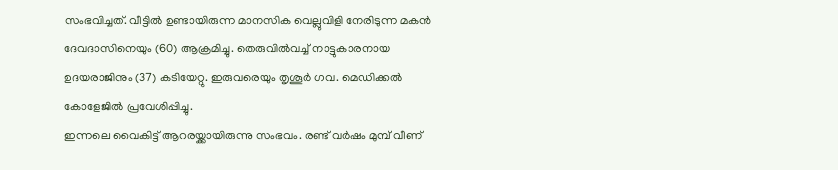സംഭവിച്ചത്. വീട്ടിൽ ഉണ്ടായിരുന്ന മാനസിക വെല്ലുവിളി നേരിടുന്ന മകൻ ദേവദാസിനെയും (60) ആക്രമിച്ചു. തെരുവിൽവച്ച് നാട്ടുകാരനായ ഉദയരാജിനും (37) കടിയേറ്റു. ഇരുവരെയും തൃശൂർ ഗവ. മെഡിക്കൽ കോളേജിൽ പ്രവേശിപ്പിച്ചു.
ഇന്നലെ വൈകിട്ട് ആറരയ്ക്കായിരുന്നു സംഭവം. രണ്ട് വർഷം മുമ്പ് വീണ്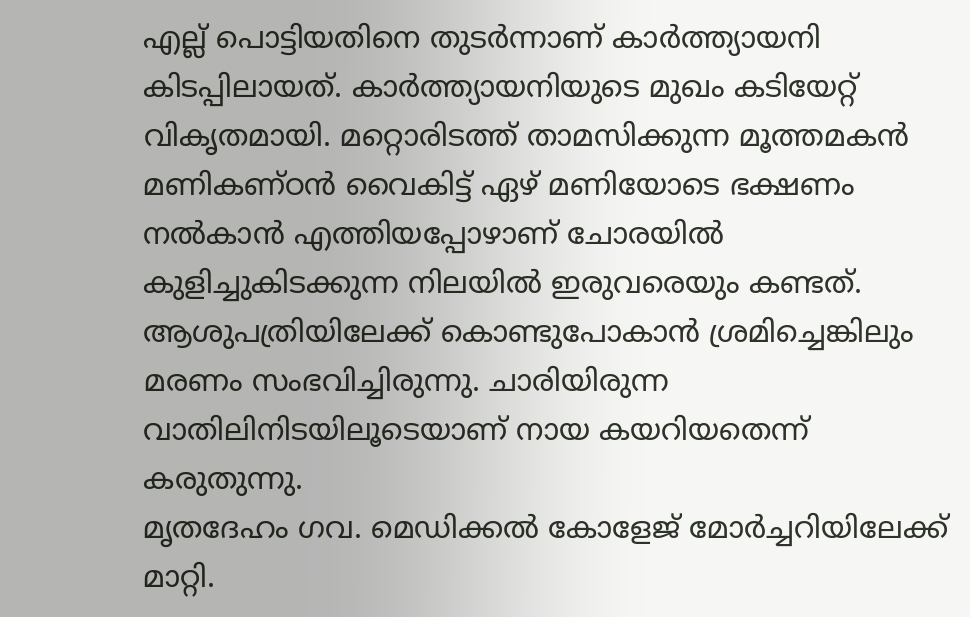എല്ല് പൊട്ടിയതിനെ തുടർന്നാണ് കാർത്ത്യായനി കിടപ്പിലായത്. കാർത്ത്യായനിയുടെ മുഖം കടിയേറ്റ് വികൃതമായി. മറ്റൊരിടത്ത് താമസിക്കുന്ന മൂത്തമകൻ മണികണ്ഠൻ വൈകിട്ട് ഏഴ് മണിയോടെ ഭക്ഷണം നൽകാൻ എത്തിയപ്പോഴാണ് ചോരയിൽ കുളിച്ചുകിടക്കുന്ന നിലയിൽ ഇരുവരെയും കണ്ടത്. ആശുപത്രിയിലേക്ക് കൊണ്ടുപോകാൻ ശ്രമിച്ചെങ്കിലും മരണം സംഭവിച്ചിരുന്നു. ചാരിയിരുന്ന വാതിലിനിടയിലൂടെയാണ് നായ കയറിയതെന്ന് കരുതുന്നു.
മൃതദേഹം ഗവ. മെഡിക്കൽ കോളേജ് മോർച്ചറിയിലേക്ക് മാറ്റി.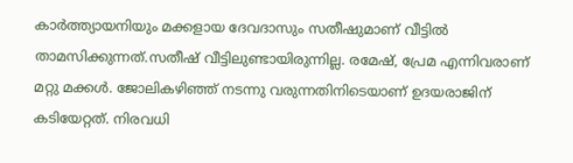കാർത്ത്യായനിയും മക്കളായ ദേവദാസും സതീഷുമാണ് വീട്ടിൽ താമസിക്കുന്നത്.സതീഷ് വീട്ടിലുണ്ടായിരുന്നില്ല. രമേഷ്, പ്രേമ എന്നിവരാണ് മറ്റു മക്കൾ. ജോലികഴിഞ്ഞ് നടന്നു വരുന്നതിനിടെയാണ് ഉദയരാജിന് കടിയേറ്റത്. നിരവധി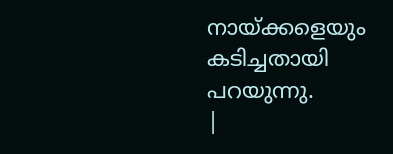നായ്ക്കളെയും കടിച്ചതായി പറയുന്നു.
|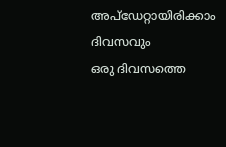അപ്ഡേറ്റായിരിക്കാം ദിവസവും
ഒരു ദിവസത്തെ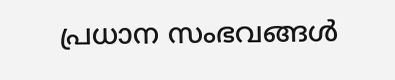പ്രധാന സംഭവങ്ങൾ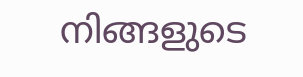നിങ്ങളുടെ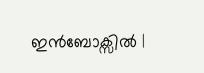ഇൻബോക്സിൽ |